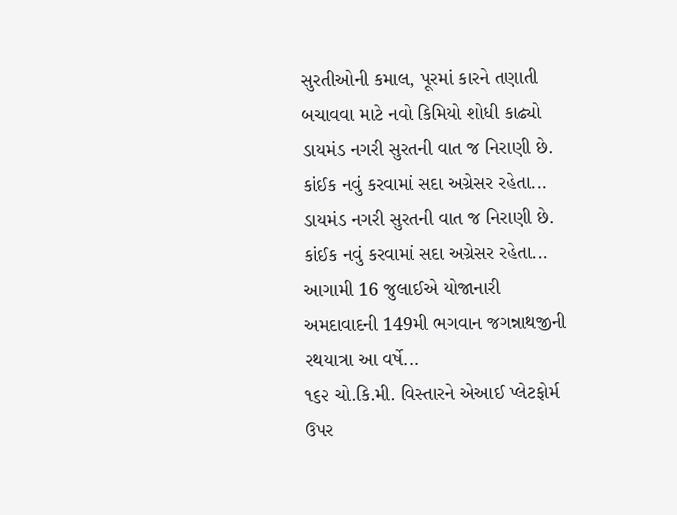સુરતીઓની કમાલ, પૂરમાં કારને તણાતી બચાવવા માટે નવો કિમિયો શોધી કાઢ્યો
ડાયમંડ નગરી સુરતની વાત જ નિરાણી છે. કાંઈક નવું કરવામાં સદા અગ્રેસર રહેતા...
ડાયમંડ નગરી સુરતની વાત જ નિરાણી છે. કાંઈક નવું કરવામાં સદા અગ્રેસર રહેતા...
આગામી 16 જુલાઈએ યોજાનારી અમદાવાદની 149મી ભગવાન જગન્નાથજીની રથયાત્રા આ વર્ષે...
૧૬૨ ચો.કિ.મી. વિસ્તારને એઆઈ પ્લેટફોર્મ ઉપર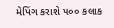મેપિંગ કરાશે ૫૦૦ કલાક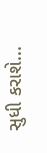સુધી કરાશે...